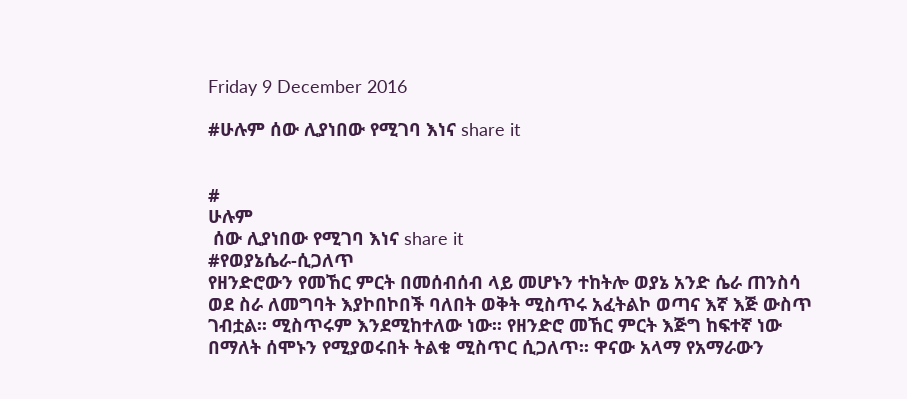Friday 9 December 2016

#ሁሉም ሰው ሊያነበው የሚገባ እነና share it


#
ሁሉም
 ሰው ሊያነበው የሚገባ እነና share it
#የወያኔሴራ-ሲጋለጥ
የዘንድሮውን የመኸር ምርት በመሰብሰብ ላይ መሆኑን ተከትሎ ወያኔ አንድ ሴራ ጠንስሳ ወደ ስራ ለመግባት እያኮበኮበች ባለበት ወቅት ሚስጥሩ አፈትልኮ ወጣና እኛ እጅ ውስጥ ገብቷል፡፡ ሚስጥሩም እንደሚከተለው ነው፡፡ የዘንድሮ መኸር ምርት እጅግ ከፍተኛ ነው በማለት ሰሞኑን የሚያወሩበት ትልቁ ሚስጥር ሲጋለጥ፡፡ ዋናው አላማ የአማራውን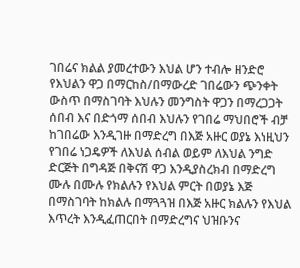ገበሬና ክልል ያመረተውን እህል ሆን ተብሎ ዘንድሮ የእህልን ዋጋ በማርከስ/በማውረድ ገበሬውን ጭንቀት ውስጥ በማስገባት እህሉን መንግስት ዋጋን በማረጋጋት ሰበብ እና በድጎማ ሰበብ እህሉን የገበሬ ማህበሮች ብቻ ከገበሬው እንዲገዙ በማድረግ በእጅ አዙር ወያኔ እነዚህን የገበሬ ነጋዴዎች ለእህል ሰብል ወይም ለእህል ንግድ ድርጅት በግዳጅ በቅናሽ ዋጋ እንዲያስረክብ በማድረግ ሙሉ በሙሉ የክልሉን የእህል ምርት በወያኔ እጅ በማስገባት ከክልሉ በማጓጓዝ በእጅ አዙር ክልሉን የእህል እጥረት እንዲፈጠርበት በማድረግና ህዝቡንና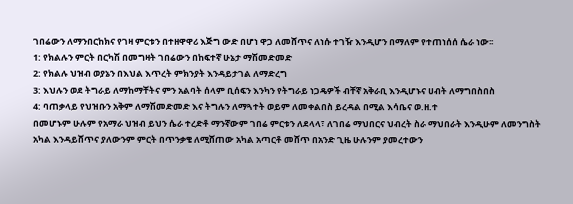ገበሬውን ለማንበርከክና የገዛ ምርቱን በተዘዋዋሪ እጅግ ውድ በሆነ ዋጋ ለመሸጥና ለነሱ ተገዥ እንዲሆን በማለም የተጠነሰሰ ሴራ ነው፡፡
1: የክልሉን ምርት በርካሽ በመግዛት ገበሬውን በከፍተኛ ሁኔታ ማሽመድመድ
2: የክልሉ ህዝብ ወያኔን በእህል እጥረት ምክንያት እንዳይታገል ለማድረግ
3: እህሉን ወደ ትግራይ ለማከማቸትና ምን አልባት ሰላም ቢሰፍን እንካን የትግራይ ነጋዴዎች ብቸኛ አቅራቢ እንዲሆኑና ሀብት ለማግበስበስ
4: ባጠቃላይ የህዝቡን አቅም ለማሽመድመድ እና ትግሉን ለማጓተት ወይም ለመቀልበስ ይረዳል በሚል እሳቤና ወ.ዘ.ተ
በመሆኑም ሁሉም የአማራ ህዝብ ይህን ሴራ ተረድቶ ማንኛውም ገበሬ ምርቱን ለደላላ፣ ለገበሬ ማህበርና ህብረት ስራ ማህበራት እንዲሁም ለመንግስት አካል እንዳይሸጥና ያለውንም ምርት በጥንቃቄ ለሚሸጠው አካል አጣርቶ መሸጥ በአንድ ጊዜ ሁሉንም ያመረተውን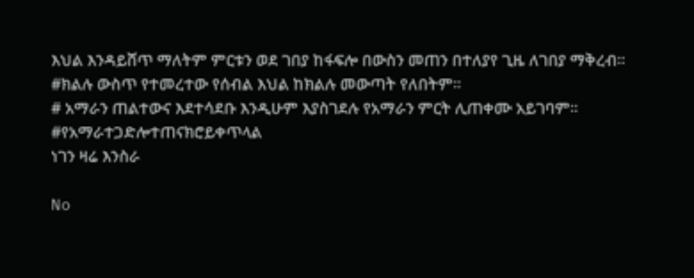እህል እንዳይሸጥ ማለትም ምርቱን ወደ ገበያ ከፋፍሎ በውስን መጠን በተለያየ ጊዜ ለገበያ ማቅረብ፡፡
#ክልሉ ውስጥ የተመረተው የሰብል እህል ከክልሉ መውጣት የለበትም፡፡
# አማራን ጠልተውና እደተሳደቡ እንዲሁም እያስገደሉ የአማራን ምርት ሊጠቀሙ አይገባም፡፡
#የአማራተጋድሎተጠናክሮይቀጥላል
ነገን ዛሬ እንስራ

No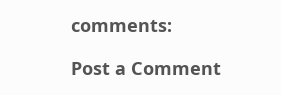comments:

Post a Comment